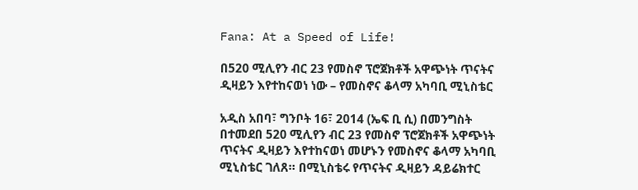Fana: At a Speed of Life!

በ520 ሚሊየን ብር 23 የመስኖ ፕሮጀክቶች አዋጭነት ጥናትና ዲዛይን እየተከናወነ ነው – የመስኖና ቆላማ አካባቢ ሚኒስቴር

አዲስ አበባ፣ ግንቦት 16፣ 2014 (ኤፍ ቢ ሲ) በመንግስት በተመደበ 520 ሚሊየን ብር 23 የመስኖ ፕሮጀክቶች አዋጭነት ጥናትና ዲዛይን እየተከናወነ መሆኑን የመስኖና ቆላማ አካባቢ ሚኒስቴር ገለጸ። በሚኒስቴሩ የጥናትና ዲዛይን ዳይሬክተር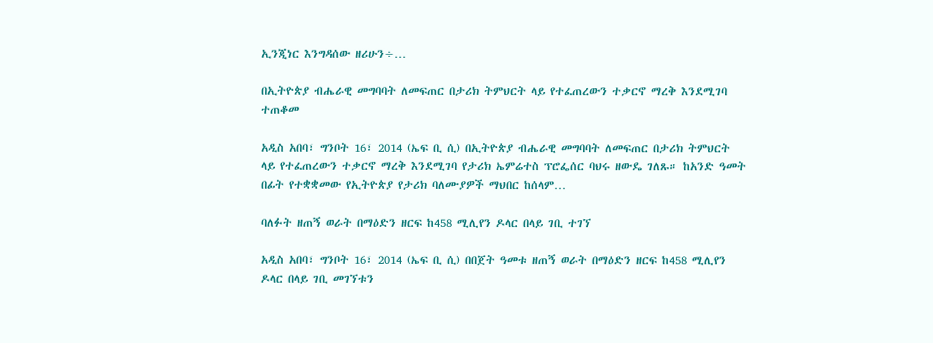ኢንጂነር እንግዳሰው ዘሪሁን÷…

በኢትዮጵያ ብሔራዊ መግባባት ለመፍጠር በታሪክ ትምህርት ላይ የተፈጠረውን ተቃርኖ ማረቅ እንደሚገባ ተጠቆመ

አዲስ አበባ፣ ግንቦት 16፣ 2014 (ኤፍ ቢ ሲ) በኢትዮጵያ ብሔራዊ መግባባት ለመፍጠር በታሪክ ትምህርት ላይ የተፈጠረውን ተቃርኖ ማረቅ እንደሚገባ የታሪክ ኤምሬተስ ፕሮፌሰር ባህሩ ዘውዴ ገለጹ። ከአንድ ዓመት በፊት የተቋቋመው የኢትዮጵያ የታሪክ ባለሙያዎች ማህበር ከሰላም…

ባለፉት ዘጠኝ ወራት በማዕድን ዘርፍ ከ458 ሚሊየን ዶላር በላይ ገቢ ተገኘ

አዲስ አበባ፣ ግንቦት 16፣ 2014 (ኤፍ ቢ ሲ) በበጀት ዓመቱ ዘጠኝ ወራት በማዕድን ዘርፍ ከ458 ሚሊየን ዶላር በላይ ገቢ መገኘቱን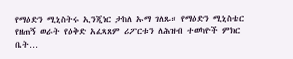የማዕድን ሚኒስትሩ ኢንጂነር ታከለ ኡማ ገለጹ። የማዕድን ሚኒስቴር የዘጠኝ ወራት የዕቅድ አፈጻጸም ሪፖርቱን ለሕዝብ ተወካዮች ምክር ቤት…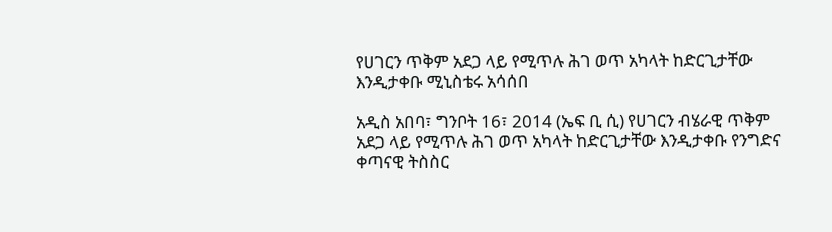የሀገርን ጥቅም አደጋ ላይ የሚጥሉ ሕገ ወጥ አካላት ከድርጊታቸው እንዲታቀቡ ሚኒስቴሩ አሳሰበ

አዲስ አበባ፣ ግንቦት 16፣ 2014 (ኤፍ ቢ ሲ) የሀገርን ብሄራዊ ጥቅም አደጋ ላይ የሚጥሉ ሕገ ወጥ አካላት ከድርጊታቸው እንዲታቀቡ የንግድና ቀጣናዊ ትስስር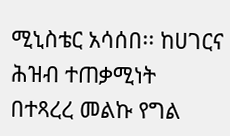ሚኒስቴር አሳሰበ፡፡ ከሀገርና ሕዝብ ተጠቃሚነት በተጻረረ መልኩ የግል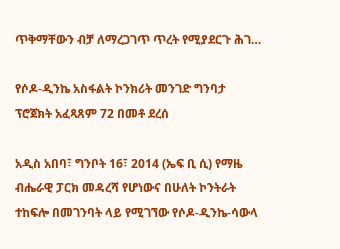ጥቅማቸውን ብቻ ለማረጋገጥ ጥረት የሚያደርጉ ሕገ…

የሶዶ-ዲንኬ አስፋልት ኮንክሪት መንገድ ግንባታ ፕሮጀክት አፈጻጸም 72 በመቶ ደረሰ

አዲስ አበባ፣ ግንቦት 16፣ 2014 (ኤፍ ቢ ሲ) የማዜ ብሔራዊ ፓርክ መዳረሻ የሆነውና በሁለት ኮንትራት ተከፍሎ በመገንባት ላይ የሚገኘው የሶዶ-ዲንኬ-ሳውላ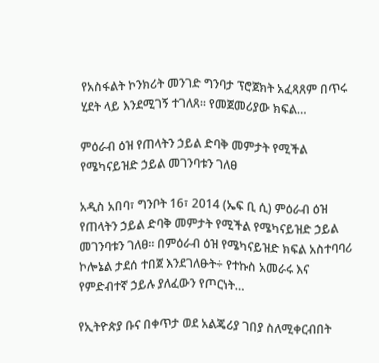የአስፋልት ኮንክሪት መንገድ ግንባታ ፕሮጀክት አፈጻጸም በጥሩ ሂደት ላይ እንደሚገኝ ተገለጸ፡፡ የመጀመሪያው ክፍል…

ምዕራብ ዕዝ የጠላትን ኃይል ድባቅ መምታት የሚችል የሜካናይዝድ ኃይል መገንባቱን ገለፀ

አዲስ አበባ፣ ግንቦት 16፣ 2014 (ኤፍ ቢ ሲ) ምዕራብ ዕዝ የጠላትን ኃይል ድባቅ መምታት የሚችል የሜካናይዝድ ኃይል መገንባቱን ገለፀ። በምዕራብ ዕዝ የሜካናይዝድ ክፍል አስተባባሪ ኮሎኔል ታደሰ ተበጀ እንደገለፁት÷ የተኩስ አመራሩ እና የምድብተኛ ኃይሉ ያለፈውን የጦርነት…

የኢትዮጵያ ቡና በቀጥታ ወደ አልጄሪያ ገበያ ስለሚቀርብበት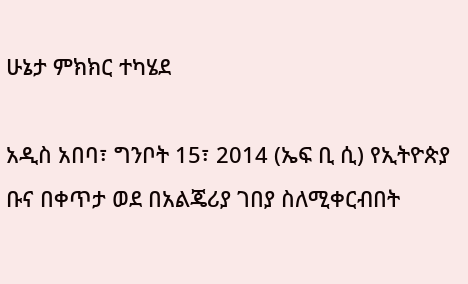ሁኔታ ምክክር ተካሄደ

አዲስ አበባ፣ ግንቦት 15፣ 2014 (ኤፍ ቢ ሲ) የኢትዮጵያ ቡና በቀጥታ ወደ በአልጄሪያ ገበያ ስለሚቀርብበት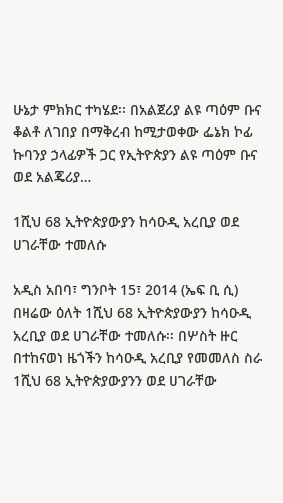ሁኔታ ምክክር ተካሄደ፡፡ በአልጀሪያ ልዩ ጣዕም ቡና ቆልቶ ለገበያ በማቅረብ ከሚታወቀው ፌኔክ ኮፊ ኩባንያ ኃላፊዎች ጋር የኢትዮጵያን ልዩ ጣዕም ቡና ወደ አልጄሪያ…

1ሺህ 68 ኢትዮጵያውያን ከሳዑዲ አረቢያ ወደ ሀገራቸው ተመለሱ

አዲስ አበባ፣ ግንቦት 15፣ 2014 (ኤፍ ቢ ሲ) በዛሬው ዕለት 1ሺህ 68 ኢትዮጵያውያን ከሳዑዲ አረቢያ ወደ ሀገራቸው ተመለሱ፡፡ በሦስት ዙር በተከናወነ ዜጎችን ከሳዑዲ አረቢያ የመመለስ ስራ 1ሺህ 68 ኢትዮጵያውያንን ወደ ሀገራቸው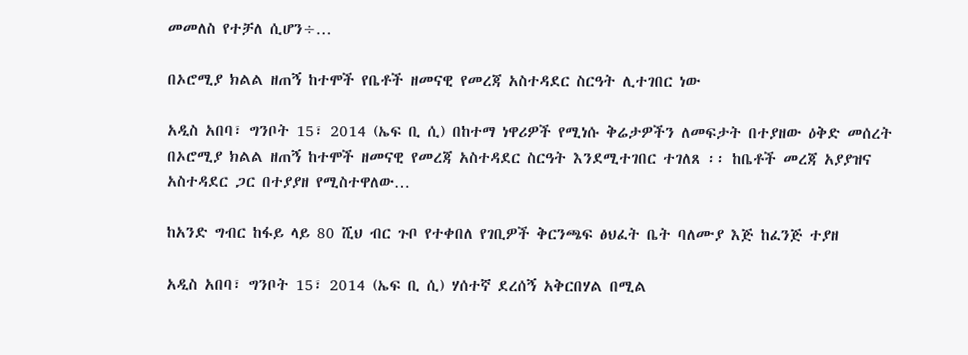መመለስ የተቻለ ሲሆን÷…

በኦሮሚያ ክልል ዘጠኝ ከተሞች የቤቶች ዘመናዊ የመረጃ አስተዳደር ስርዓት ሊተገበር ነው

አዲስ አበባ፣ ግንቦት 15፣ 2014 (ኤፍ ቢ ሲ) በከተማ ነዋሪዎች የሚነሱ ቅሬታዎችን ለመፍታት በተያዘው ዕቅድ መሰረት በኦሮሚያ ክልል ዘጠኝ ከተሞች ዘመናዊ የመረጃ አስተዳደር ስርዓት እንደሚተገበር ተገለጸ ፡፡ ከቤቶች መረጃ አያያዝና አስተዳደር ጋር በተያያዘ የሚስተዋለው…

ከአንድ ግብር ከፋይ ላይ 80 ሺህ ብር ጉቦ የተቀበለ የገቢዎች ቅርንጫፍ ፅህፈት ቤት ባለሙያ እጅ ከፈንጅ ተያዘ

አዲስ አበባ፣ ግንቦት 15፣ 2014 (ኤፍ ቢ ሲ) ሃሰተኛ ደረሰኝ አቅርበሃል በሚል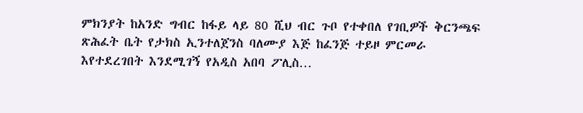ምክንያት ከአንድ ግብር ከፋይ ላይ 80 ሺህ ብር ጉቦ የተቀበለ የገቢዎች ቅርንጫፍ ጽሕፈት ቤት የታክስ ኢንተለጀንስ ባለሙያ እጅ ከፈንጅ ተይዞ ምርመራ እየተደረገበት እንደሚገኝ የአዲስ አበባ ፖሊስ…